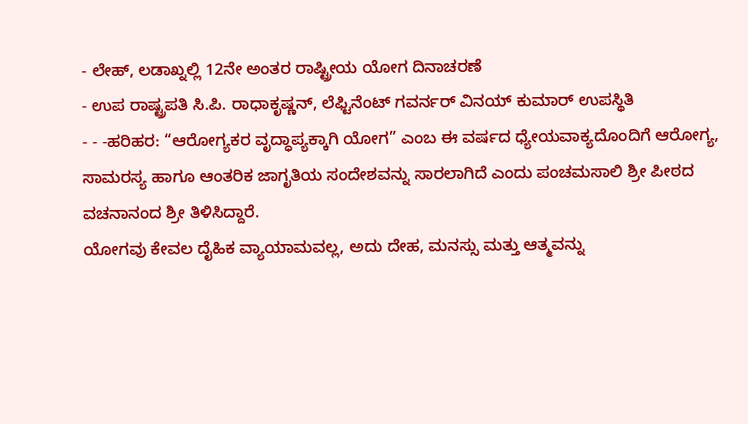- ಲೇಹ್, ಲಡಾಖ್ನಲ್ಲಿ 12ನೇ ಅಂತರ ರಾಷ್ಟ್ರೀಯ ಯೋಗ ದಿನಾಚರಣೆ
- ಉಪ ರಾಷ್ಟ್ರಪತಿ ಸಿ.ಪಿ. ರಾಧಾಕೃಷ್ಣನ್, ಲೆಫ್ಟಿನೆಂಟ್ ಗವರ್ನರ್ ವಿನಯ್ ಕುಮಾರ್ ಉಪಸ್ಥಿತಿ
- - -ಹರಿಹರ: “ಆರೋಗ್ಯಕರ ವೃದ್ಧಾಪ್ಯಕ್ಕಾಗಿ ಯೋಗ” ಎಂಬ ಈ ವರ್ಷದ ಧ್ಯೇಯವಾಕ್ಯದೊಂದಿಗೆ ಆರೋಗ್ಯ, ಸಾಮರಸ್ಯ ಹಾಗೂ ಆಂತರಿಕ ಜಾಗೃತಿಯ ಸಂದೇಶವನ್ನು ಸಾರಲಾಗಿದೆ ಎಂದು ಪಂಚಮಸಾಲಿ ಶ್ರೀ ಪೀಠದ ವಚನಾನಂದ ಶ್ರೀ ತಿಳಿಸಿದ್ದಾರೆ.
ಯೋಗವು ಕೇವಲ ದೈಹಿಕ ವ್ಯಾಯಾಮವಲ್ಲ, ಅದು ದೇಹ, ಮನಸ್ಸು ಮತ್ತು ಆತ್ಮವನ್ನು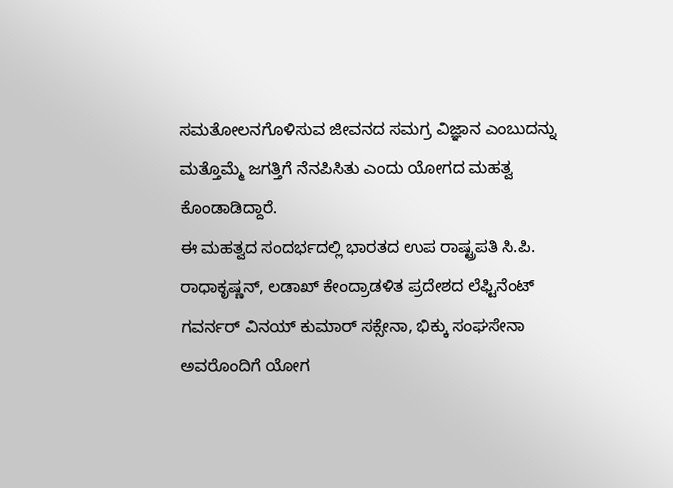ಸಮತೋಲನಗೊಳಿಸುವ ಜೀವನದ ಸಮಗ್ರ ವಿಜ್ಞಾನ ಎಂಬುದನ್ನು ಮತ್ತೊಮ್ಮೆ ಜಗತ್ತಿಗೆ ನೆನಪಿಸಿತು ಎಂದು ಯೋಗದ ಮಹತ್ವ ಕೊಂಡಾಡಿದ್ದಾರೆ.
ಈ ಮಹತ್ವದ ಸಂದರ್ಭದಲ್ಲಿ ಭಾರತದ ಉಪ ರಾಷ್ಟ್ರಪತಿ ಸಿ.ಪಿ. ರಾಧಾಕೃಷ್ಣನ್, ಲಡಾಖ್ ಕೇಂದ್ರಾಡಳಿತ ಪ್ರದೇಶದ ಲೆಫ್ಟಿನೆಂಟ್ ಗವರ್ನರ್ ವಿನಯ್ ಕುಮಾರ್ ಸಕ್ಸೇನಾ, ಭಿಕ್ಕು ಸಂಘಸೇನಾ ಅವರೊಂದಿಗೆ ಯೋಗ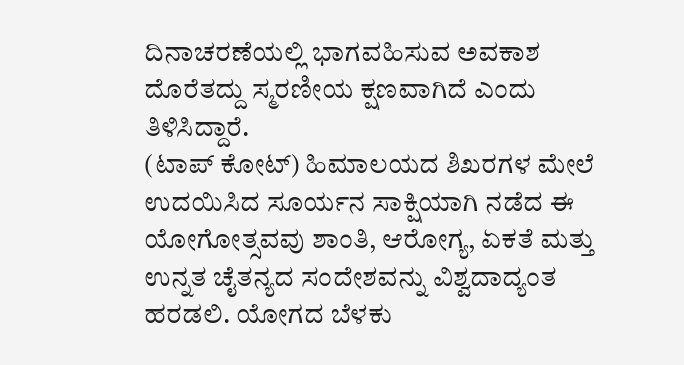ದಿನಾಚರಣೆಯಲ್ಲಿ ಭಾಗವಹಿಸುವ ಅವಕಾಶ ದೊರೆತದ್ದು ಸ್ಮರಣೀಯ ಕ್ಷಣವಾಗಿದೆ ಎಂದು ತಿಳಿಸಿದ್ದಾರೆ.
(ಟಾಪ್ ಕೋಟ್) ಹಿಮಾಲಯದ ಶಿಖರಗಳ ಮೇಲೆ ಉದಯಿಸಿದ ಸೂರ್ಯನ ಸಾಕ್ಷಿಯಾಗಿ ನಡೆದ ಈ ಯೋಗೋತ್ಸವವು ಶಾಂತಿ, ಆರೋಗ್ಯ, ಏಕತೆ ಮತ್ತು ಉನ್ನತ ಚೈತನ್ಯದ ಸಂದೇಶವನ್ನು ವಿಶ್ವದಾದ್ಯಂತ ಹರಡಲಿ. ಯೋಗದ ಬೆಳಕು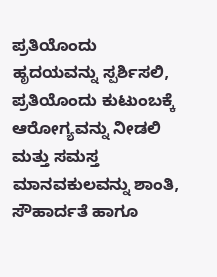ಪ್ರತಿಯೊಂದು ಹೃದಯವನ್ನು ಸ್ಪರ್ಶಿಸಲಿ, ಪ್ರತಿಯೊಂದು ಕುಟುಂಬಕ್ಕೆ ಆರೋಗ್ಯವನ್ನು ನೀಡಲಿ ಮತ್ತು ಸಮಸ್ತ ಮಾನವಕುಲವನ್ನು ಶಾಂತಿ, ಸೌಹಾರ್ದತೆ ಹಾಗೂ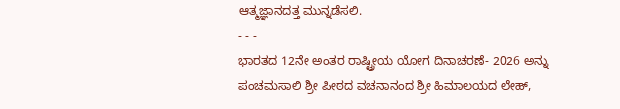ಆತ್ಮಜ್ಞಾನದತ್ತ ಮುನ್ನಡೆಸಲಿ.
- - -
ಭಾರತದ 12ನೇ ಅಂತರ ರಾಷ್ಟ್ರೀಯ ಯೋಗ ದಿನಾಚರಣೆ- 2026 ಅನ್ನು ಪಂಚಮಸಾಲಿ ಶ್ರೀ ಪೀಠದ ವಚನಾನಂದ ಶ್ರೀ ಹಿಮಾಲಯದ ಲೇಹ್,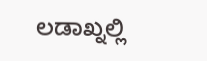ಲಡಾಖ್ನಲ್ಲಿ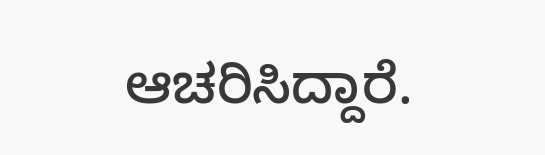ಆಚರಿಸಿದ್ದಾರೆ.